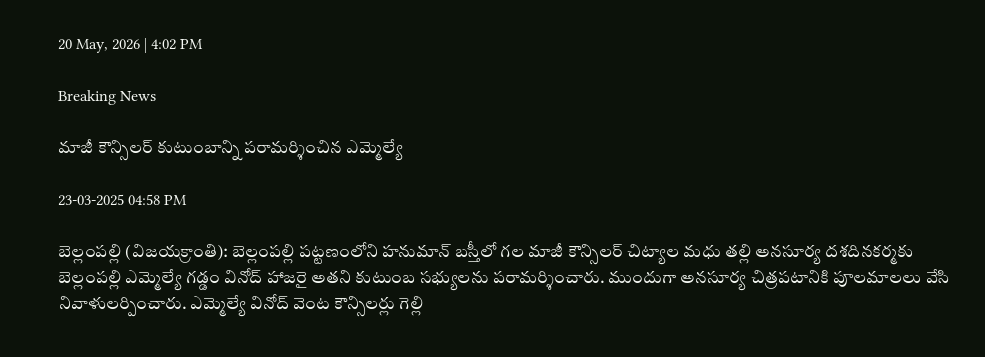20 May, 2026 | 4:02 PM

Breaking News

మాజీ కౌన్సిలర్ కుటుంబాన్ని పరామర్శించిన ఎమ్మెల్యే

23-03-2025 04:58 PM

బెల్లంపల్లి (విజయక్రాంతి): బెల్లంపల్లి పట్టణంలోని హనుమాన్ బస్తీలో గల మాజీ కౌన్సిలర్ చిట్యాల మధు తల్లి అనసూర్య దశదినకర్మకు బెల్లంపల్లి ఎమ్మెల్యే గడ్డం వినోద్ హాజరై అతని కుటుంబ సభ్యులను పరామర్శించారు. ముందుగా అనసూర్య చిత్రపటానికి పూలమాలలు వేసి నివాళులర్పించారు. ఎమ్మెల్యే వినోద్ వెంట కౌన్సిలర్లు గెల్లి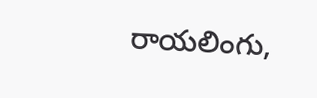రాయలింగు,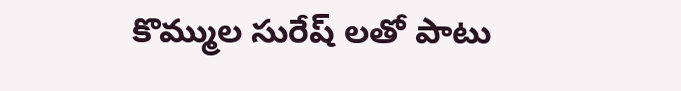కొమ్ముల సురేష్ లతో పాటు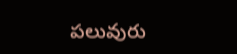పలువురు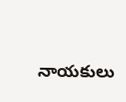నాయకులు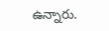ఉన్నారు.